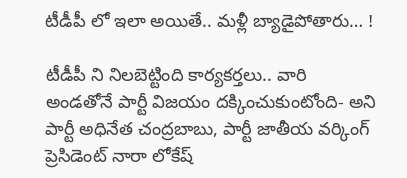టీడీపీ లో ఇలా అయితే.. మ‌ళ్లీ బ్యాడైపోతారు… !

టీడీపీ ని నిలబెట్టింది కార్య‌క‌ర్త‌లు.. వారి అండ‌తోనే పార్టీ విజ‌యం ద‌క్కించుకుంటోంది- అని పార్టీ అధినేత చంద్ర‌బాబు, పార్టీ జాతీయ వ‌ర్కింగ్ ప్రెసిడెంట్ నారా లోకేష్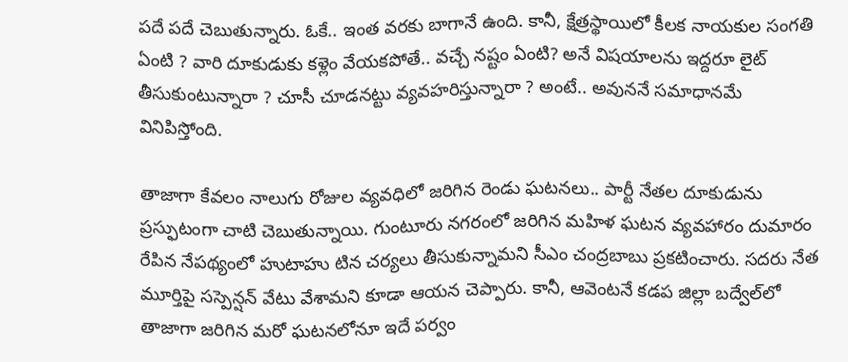ప‌దే ప‌దే చెబుతున్నారు. ఓకే.. ఇంత వ‌ర‌కు బాగానే ఉంది. కానీ, క్షేత్ర‌స్థాయిలో కీల‌క నాయ‌కుల సంగ‌తి ఏంటి ? వారి దూకుడుకు క‌ళ్లెం వేయ‌క‌పోతే.. వ‌చ్చే న‌ష్టం ఏంటి? అనే విష‌యాల‌ను ఇద్ద‌రూ లైట్ తీసుకుంటున్నారా ? చూసీ చూడ‌న‌ట్టు వ్య‌వ‌హ‌రిస్తున్నారా ? అంటే.. అవున‌నే స‌మాధాన‌మే వినిపిస్తోంది.

తాజాగా కేవ‌లం నాలుగు రోజుల వ్య‌వ‌ధిలో జ‌రిగిన రెండు ఘ‌ట‌న‌లు.. పార్టీ నేత‌ల దూకుడును ప్ర‌స్ఫుటంగా చాటి చెబుతున్నాయి. గుంటూరు న‌గ‌రంలో జ‌రిగిన మ‌హిళ ఘ‌ట‌న వ్య‌వ‌హారం దుమారం రేపిన నేప‌థ్యంలో హుటాహు టిన చర్య‌లు తీసుకున్నామ‌ని సీఎం చంద్ర‌బాబు ప్ర‌క‌టించారు. స‌ద‌రు నేత మూర్తిపై సస్పెన్ష‌న్ వేటు వేశామ‌ని కూడా ఆయ‌న చెప్పారు. కానీ, ఆవెంట‌నే క‌డప జిల్లా బ‌ద్వేల్‌లో తాజాగా జ‌రిగిన మ‌రో ఘ‌ట‌న‌లోనూ ఇదే ప‌ర్వం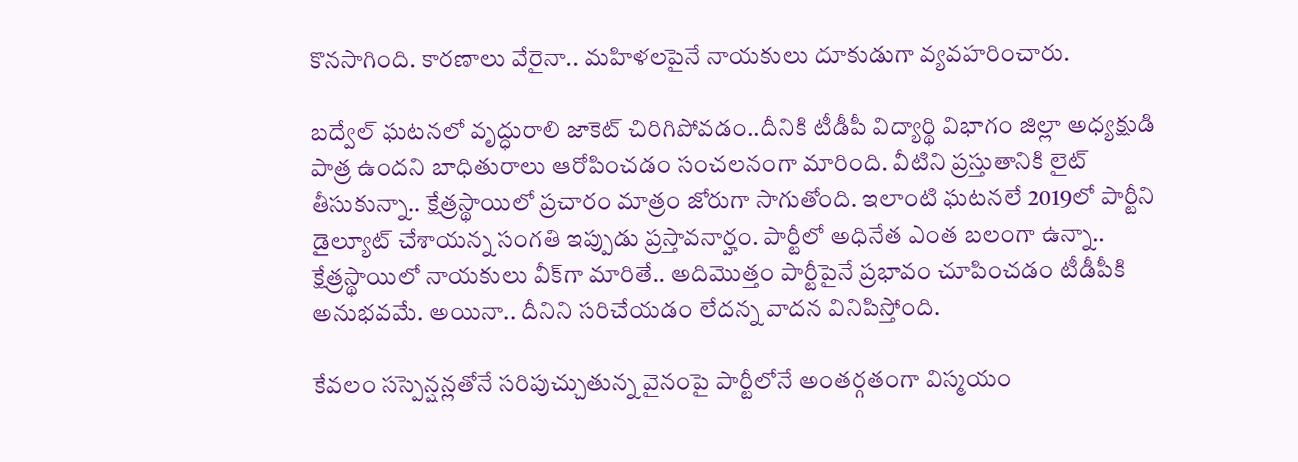కొన‌సాగింది. కార‌ణాలు వేరైనా.. మ‌హిళ‌ల‌పైనే నాయ‌కులు దూకుడుగా వ్య‌వ‌హ‌రించారు.

బ‌ద్వేల్ ఘ‌ట‌న‌లో వృద్ధురాలి జాకెట్ చిరిగిపోవ‌డం..దీనికి టీడీపీ విద్యార్థి విభాగం జిల్లా అధ్య‌క్షుడి పాత్ర ఉంద‌ని బాధితురాలు ఆరోపించ‌డం సంచ‌ల‌నంగా మారింది. వీటిని ప్ర‌స్తుతానికి లైట్ తీసుకున్నా.. క్షేత్ర‌స్థాయిలో ప్ర‌చారం మాత్రం జోరుగా సాగుతోంది. ఇలాంటి ఘ‌ట‌న‌లే 2019లో పార్టీని డైల్యూట్ చేశాయ‌న్న సంగ‌తి ఇప్పుడు ప్ర‌స్తావ‌నార్హం. పార్టీలో అధినేత ఎంత బ‌లంగా ఉన్నా.. క్షేత్ర‌స్థాయిలో నాయ‌కులు వీక్‌గా మారితే.. అదిమొత్తం పార్టీపైనే ప్ర‌భావం చూపించ‌డం టీడీపీకి అనుభ‌వ‌మే. అయినా.. దీనిని స‌రిచేయ‌డం లేద‌న్న వాద‌న వినిపిస్తోంది.

కేవ‌లం స‌స్పెన్ష‌న్లతోనే స‌రిపుచ్చుతున్న వైనంపై పార్టీలోనే అంత‌ర్గ‌తంగా విస్మ‌యం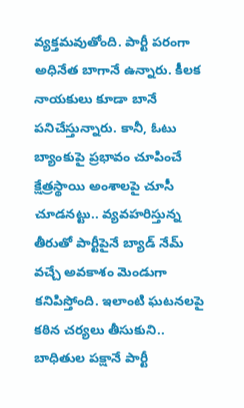వ్య‌క్త‌మ‌వుతోంది. పార్టీ ప‌రంగా అధినేత బాగానే ఉన్నారు. కీల‌క నాయ‌కులు కూడా బానే ప‌నిచేస్తున్నారు. కానీ, ఓటు బ్యాంకుపై ప్ర‌భావం చూపించే క్షేత్ర‌స్థాయి అంశాల‌పై చూసీ చూడ‌న‌ట్టు.. వ్య‌వ‌హ‌రిస్తున్న తీరుతో పార్టీపైనే బ్యాడ్ నేమ్ వ‌చ్చే అవ‌కాశం మెండుగా క‌నిపిస్తోంది. ఇలాంటి ఘ‌ట‌న‌ల‌పై క‌ఠిన చ‌ర్య‌లు తీసుకుని.. బాధితుల ప‌క్షానే పార్టీ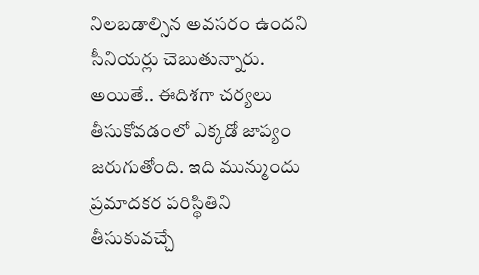నిల‌బ‌డాల్సిన అవ‌స‌రం ఉంద‌ని సీనియ‌ర్లు చెబుతున్నారు. అయితే.. ఈదిశ‌గా చ‌ర్య‌లు తీసుకోవ‌డంలో ఎక్క‌డో జాప్యం జ‌రుగుతోంది. ఇది మున్ముందు ప్ర‌మాద‌క‌ర‌ ప‌రిస్థితిని తీసుకువ‌చ్చే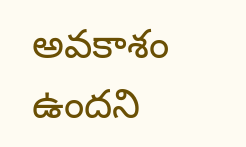అవ‌కాశం ఉంద‌ని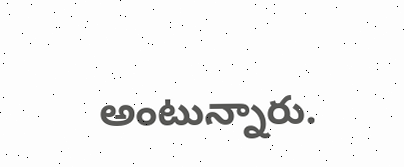అంటున్నారు.